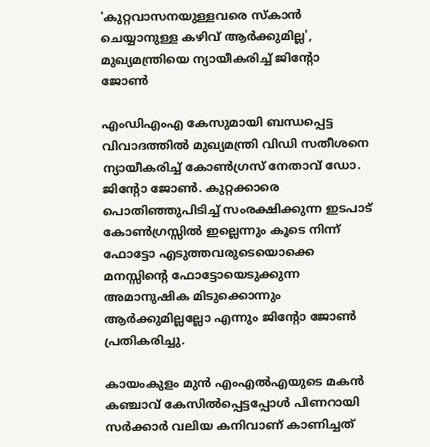'കുറ്റവാസനയുള്ളവരെ സ്കാൻ ചെയ്യാനുള്ള കഴിവ് ആർക്കുമില്ല', മുഖ്യമന്ത്രിയെ ന്യായീകരിച്ച് ജിന്റോ ജോൺ

എംഡിഎംഎ കേസുമായി ബന്ധപ്പെട്ട വിവാദത്തിൽ മുഖ്യമന്ത്രി വിഡി സതീശനെ ന്യായീകരിച്ച് കോൺഗ്രസ് നേതാവ് ഡോ. ജിന്റോ ജോൺ. കുറ്റക്കാരെ പൊതിഞ്ഞുപിടിച്ച് സംരക്ഷിക്കുന്ന ഇടപാട് കോൺഗ്രസ്സിൽ ഇല്ലെന്നും കൂടെ നിന്ന് ഫോട്ടോ എടുത്തവരുടെയൊക്കെ മനസ്സിന്റെ ഫോട്ടോയെടുക്കുന്ന അമാനുഷിക മിടുക്കൊന്നും ആർക്കുമില്ലല്ലോ എന്നും ജിന്റോ ജോൺ പ്രതികരിച്ചു.

കായംകുളം മുൻ എംഎൽഎയുടെ മകൻ കഞ്ചാവ് കേസിൽപ്പെട്ടപ്പോൾ പിണറായി സർക്കാർ വലിയ കനിവാണ് കാണിച്ചത്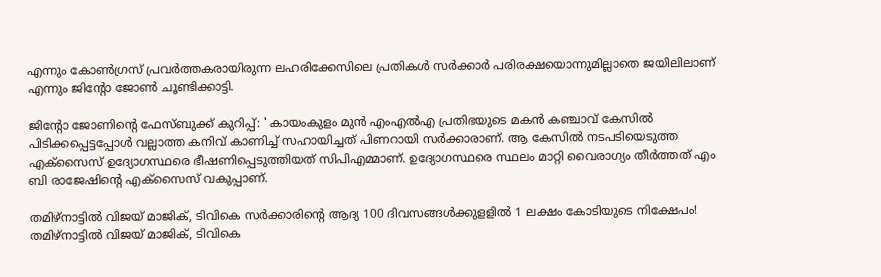എന്നും കോൺഗ്രസ് പ്രവർത്തകരായിരുന്ന ലഹരിക്കേസിലെ പ്രതികൾ സർക്കാർ പരിരക്ഷയൊന്നുമില്ലാതെ ജയിലിലാണ് എന്നും ജിന്റോ ജോൺ ചൂണ്ടിക്കാട്ടി.

ജിന്റോ ജോണിന്റെ ഫേസ്ബുക്ക് കുറിപ്പ്: ' കായംകുളം മുൻ എംഎൽഎ പ്രതിഭയുടെ മകൻ കഞ്ചാവ് കേസിൽ പിടിക്കപ്പെട്ടപ്പോൾ വല്ലാത്ത കനിവ് കാണിച്ച് സഹായിച്ചത് പിണറായി സർക്കാരാണ്. ആ കേസിൽ നടപടിയെടുത്ത എക്സൈസ് ഉദ്യോഗസ്ഥരെ ഭീഷണിപ്പെടുത്തിയത് സിപിഎമ്മാണ്. ഉദ്യോഗസ്ഥരെ സ്ഥലം മാറ്റി വൈരാഗ്യം തീർത്തത് എം ബി രാജേഷിന്റെ എക്സൈസ് വകുപ്പാണ്.

തമിഴ്നാട്ടിൽ വിജയ് മാജിക്, ടിവികെ സർക്കാരിന്റെ ആദ്യ 100 ദിവസങ്ങൾക്കുളളിൽ 1 ലക്ഷം കോടിയുടെ നിക്ഷേപം!
തമിഴ്നാട്ടിൽ വിജയ് മാജിക്, ടിവികെ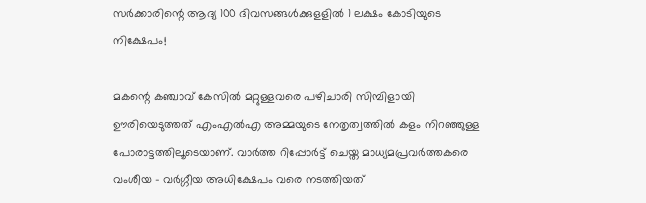സർക്കാരിന്റെ ആദ്യ 100 ദിവസങ്ങൾക്കുളളിൽ 1 ലക്ഷം കോടിയുടെ നിക്ഷേപം!

മകന്റെ കഞ്ചാവ് കേസിൽ മറ്റുള്ളവരെ പഴിചാരി സിമ്പിളായി ഊരിയെടുത്തത് എംഎൽഎ അമ്മയുടെ നേതൃത്വത്തിൽ കളം നിറഞ്ഞുള്ള പോരാട്ടത്തിലൂടെയാണ്. വാർത്ത റിപ്പോർട്ട് ചെയ്ത മാധ്യമപ്രവർത്തകരെ വംശീയ - വർഗ്ഗീയ അധിക്ഷേപം വരെ നടത്തിയത്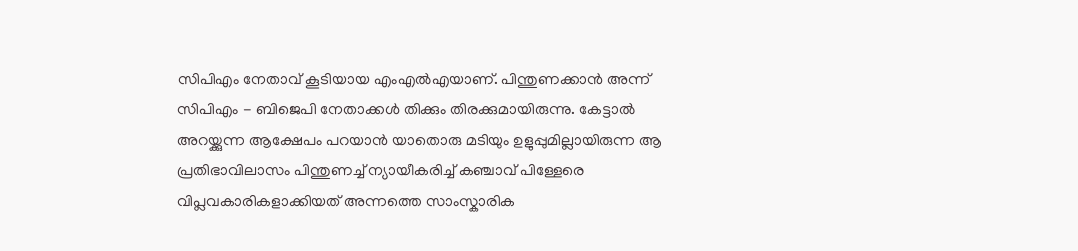സിപിഎം നേതാവ് കൂടിയായ എംഎൽഎയാണ്. പിന്തുണക്കാൻ അന്ന് സിപിഎം - ബിജെപി നേതാക്കൾ തിക്കും തിരക്കുമായിരുന്നു. കേട്ടാൽ അറയ്ക്കുന്ന ആക്ഷേപം പറയാൻ യാതൊരു മടിയും ഉളുപ്പുമില്ലായിരുന്ന ആ പ്രതിഭാവിലാസം പിന്തുണച്ച് ന്യായീകരിച്ച് കഞ്ചാവ് പിള്ളേരെ വിപ്ലവകാരികളാക്കിയത് അന്നത്തെ സാംസ്കാരിക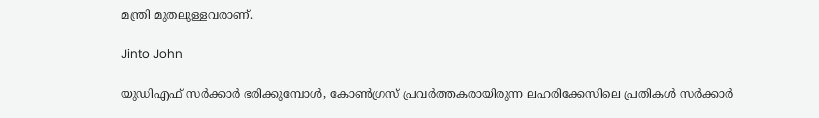മന്ത്രി മുതലുള്ളവരാണ്.

Jinto John

യുഡിഎഫ് സർക്കാർ ഭരിക്കുമ്പോൾ, കോൺഗ്രസ് പ്രവർത്തകരായിരുന്ന ലഹരിക്കേസിലെ പ്രതികൾ സർക്കാർ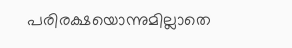പരിരക്ഷയൊന്നുമില്ലാതെ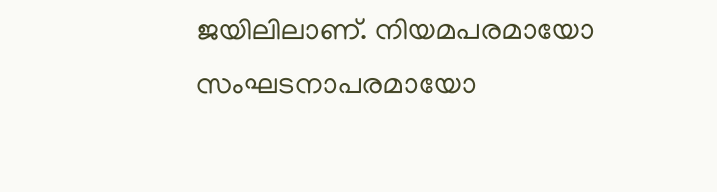ജയിലിലാണ്. നിയമപരമായോ സംഘടനാപരമായോ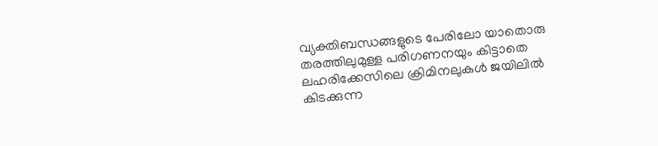വ്യക്തിബന്ധങ്ങളുടെ പേരിലോ യാതൊരു തരത്തിലുമുള്ള പരിഗണനയും കിട്ടാതെ ലഹരിക്കേസിലെ ക്രിമിനലുകൾ ജയിലിൽ കിടക്കുന്ന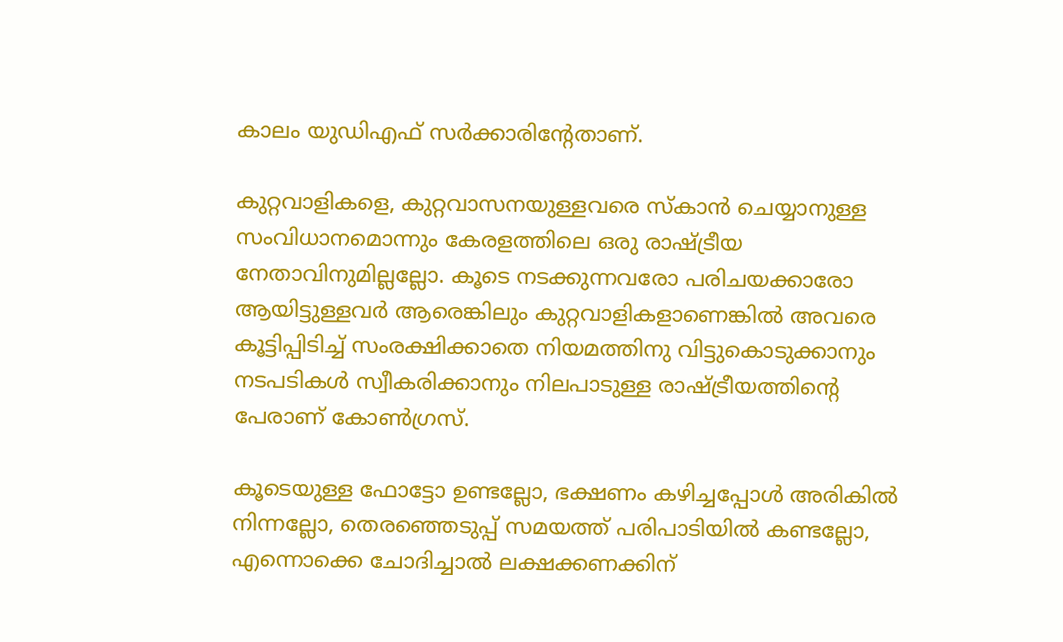കാലം യുഡിഎഫ് സർക്കാരിന്റേതാണ്.

കുറ്റവാളികളെ, കുറ്റവാസനയുള്ളവരെ സ്കാൻ ചെയ്യാനുള്ള സംവിധാനമൊന്നും കേരളത്തിലെ ഒരു രാഷ്ട്രീയ നേതാവിനുമില്ലല്ലോ. കൂടെ നടക്കുന്നവരോ പരിചയക്കാരോ ആയിട്ടുള്ളവർ ആരെങ്കിലും കുറ്റവാളികളാണെങ്കിൽ അവരെ കൂട്ടിപ്പിടിച്ച് സംരക്ഷിക്കാതെ നിയമത്തിനു വിട്ടുകൊടുക്കാനും നടപടികൾ സ്വീകരിക്കാനും നിലപാടുള്ള രാഷ്ട്രീയത്തിന്റെ പേരാണ് കോൺഗ്രസ്.

കൂടെയുള്ള ഫോട്ടോ ഉണ്ടല്ലോ, ഭക്ഷണം കഴിച്ചപ്പോൾ അരികിൽ നിന്നല്ലോ, തെരഞ്ഞെടുപ്പ് സമയത്ത് പരിപാടിയിൽ കണ്ടല്ലോ, എന്നൊക്കെ ചോദിച്ചാൽ ലക്ഷക്കണക്കിന്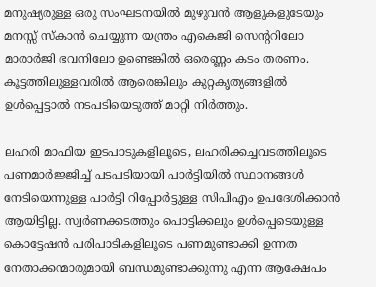മനുഷ്യരുള്ള ഒരു സംഘടനയിൽ മുഴുവൻ ആളുകളുടേയും മനസ്സ് സ്കാൻ ചെയ്യുന്ന യന്ത്രം എകെജി സെന്ററിലോ മാരാർജി ഭവനിലോ ഉണ്ടെങ്കിൽ ഒരെണ്ണം കടം തരണം. കൂട്ടത്തിലുള്ളവരിൽ ആരെങ്കിലും കുറ്റകൃത്യങ്ങളിൽ ഉൾപ്പെട്ടാൽ നടപടിയെടുത്ത് മാറ്റി നിർത്തും.

ലഹരി മാഫിയ ഇടപാടുകളിലൂടെ, ലഹരിക്കച്ചവടത്തിലൂടെ പണമാർജ്ജിച്ച് പടപടിയായി പാർട്ടിയിൽ സ്ഥാനങ്ങൾ നേടിയെന്നുള്ള പാർട്ടി റിപ്പോർട്ടുള്ള സിപിഎം ഉപദേശിക്കാൻ ആയിട്ടില്ല. സ്വർണക്കടത്തും പൊട്ടിക്കലും ഉൾപ്പെടെയുള്ള കൊട്ടേഷൻ പരിപാടികളിലൂടെ പണമുണ്ടാക്കി ഉന്നത നേതാക്കന്മാരുമായി ബന്ധമുണ്ടാക്കുന്നു എന്ന ആക്ഷേപം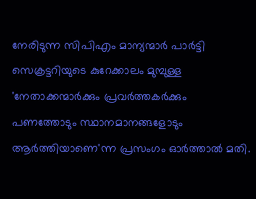നേരിടുന്ന സിപിഎം മാന്യന്മാർ പാർട്ടി സെക്രട്ടറിയുടെ കുറേക്കാലം മുമ്പുള്ള 'നേതാക്കന്മാർക്കും പ്രവർത്തകർക്കും പണത്തോടും സ്ഥാനമാനങ്ങളോടും ആർത്തിയാണെ'ന്ന പ്രസംഗം ഓർത്താൽ മതി.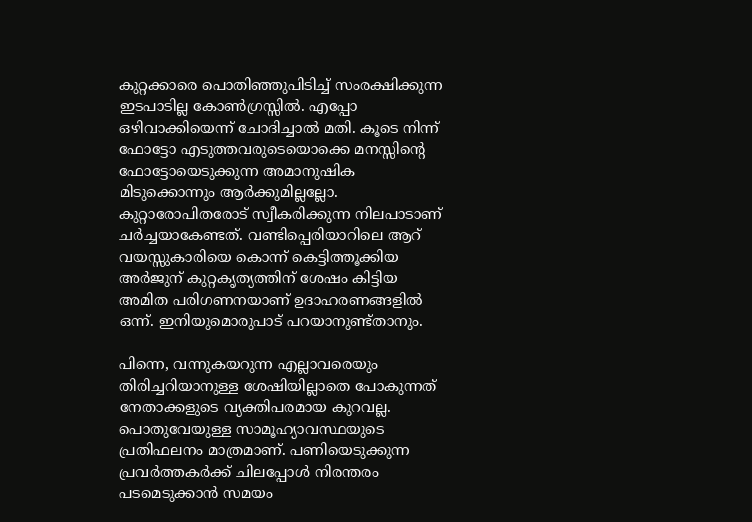കുറ്റക്കാരെ പൊതിഞ്ഞുപിടിച്ച് സംരക്ഷിക്കുന്ന ഇടപാടില്ല കോൺഗ്രസ്സിൽ. എപ്പോ ഒഴിവാക്കിയെന്ന് ചോദിച്ചാൽ മതി. കൂടെ നിന്ന് ഫോട്ടോ എടുത്തവരുടെയൊക്കെ മനസ്സിന്റെ ഫോട്ടോയെടുക്കുന്ന അമാനുഷിക മിടുക്കൊന്നും ആർക്കുമില്ലല്ലോ. കുറ്റാരോപിതരോട് സ്വീകരിക്കുന്ന നിലപാടാണ് ചർച്ചയാകേണ്ടത്. വണ്ടിപ്പെരിയാറിലെ ആറ് വയസ്സുകാരിയെ കൊന്ന് കെട്ടിത്തൂക്കിയ അർജുന് കുറ്റകൃത്യത്തിന് ശേഷം കിട്ടിയ അമിത പരിഗണനയാണ് ഉദാഹരണങ്ങളിൽ ഒന്ന്. ഇനിയുമൊരുപാട് പറയാനുണ്ട്താനും.

പിന്നെ, വന്നുകയറുന്ന എല്ലാവരെയും തിരിച്ചറിയാനുള്ള ശേഷിയില്ലാതെ പോകുന്നത് നേതാക്കളുടെ വ്യക്തിപരമായ കുറവല്ല. പൊതുവേയുള്ള സാമൂഹ്യാവസ്ഥയുടെ പ്രതിഫലനം മാത്രമാണ്. പണിയെടുക്കുന്ന പ്രവർത്തകർക്ക്‌ ചിലപ്പോൾ നിരന്തരം പടമെടുക്കാൻ സമയം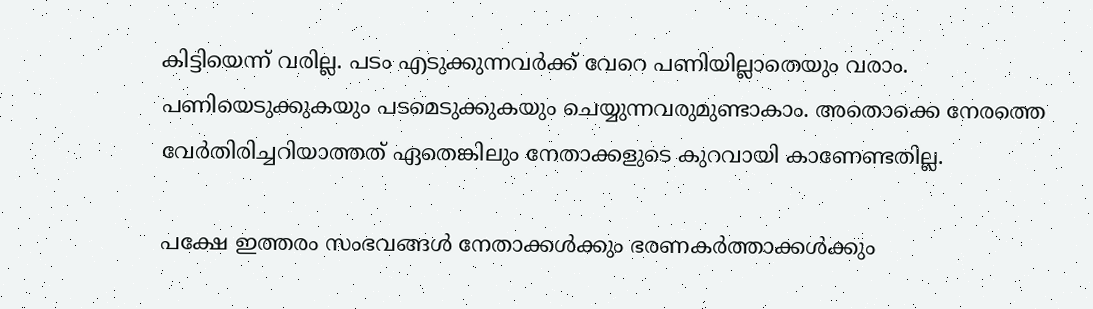കിട്ടിയെന്ന് വരില്ല. പടം എടുക്കുന്നവർക്ക് വേറെ പണിയില്ലാതെയും വരാം. പണിയെടുക്കുകയും പടമെടുക്കുകയും ചെയ്യുന്നവരുമുണ്ടാകാം. അതൊക്കെ നേരത്തെ വേർതിരിച്ചറിയാത്തത് ഏതെങ്കിലും നേതാക്കളുടെ കുറവായി കാണേണ്ടതില്ല.

പക്ഷേ ഇത്തരം സംഭവങ്ങൾ നേതാക്കൾക്കും ഭരണകർത്താക്കൾക്കും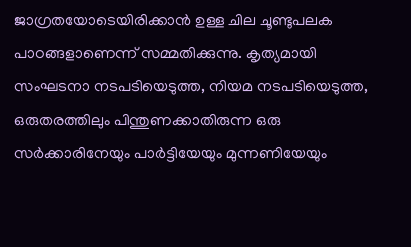ജാഗ്രതയോടെയിരിക്കാൻ ഉള്ള ചില ചൂണ്ടുപലക പാഠങ്ങളാണെന്ന് സമ്മതിക്കുന്നു. കൃത്യമായി സംഘടനാ നടപടിയെടുത്ത, നിയമ നടപടിയെടുത്ത, ഒരുതരത്തിലും പിന്തുണക്കാതിരുന്ന ഒരു സർക്കാരിനേയും പാർട്ടിയേയും മുന്നണിയേയും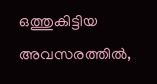ഒത്തുകിട്ടിയ അവസരത്തിൽ,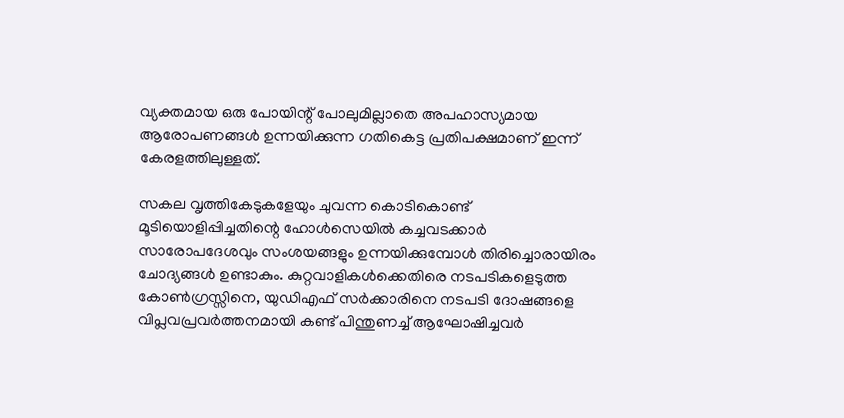വ്യക്തമായ ഒരു പോയിന്റ് പോലുമില്ലാതെ അപഹാസ്യമായ ആരോപണങ്ങൾ ഉന്നയിക്കുന്ന ഗതികെട്ട പ്രതിപക്ഷമാണ് ഇന്ന് കേരളത്തിലുള്ളത്.

സകല വൃത്തികേടുകളേയും ചുവന്ന കൊടികൊണ്ട് മൂടിയൊളിപ്പിച്ചതിന്റെ ഹോൾസെയിൽ കച്ചവടക്കാർ സാരോപദേശവും സംശയങ്ങളും ഉന്നയിക്കുമ്പോൾ തിരിച്ചൊരായിരം ചോദ്യങ്ങൾ ഉണ്ടാകും. കുറ്റവാളികൾക്കെതിരെ നടപടികളെടുത്ത കോൺഗ്രസ്സിനെ, യുഡിഎഫ് സർക്കാരിനെ നടപടി ദോഷങ്ങളെ വിപ്ലവപ്രവർത്തനമായി കണ്ട് പിന്തുണച്ച് ആഘോഷിച്ചവർ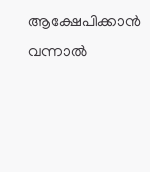ആക്ഷേപിക്കാൻ വന്നാൽ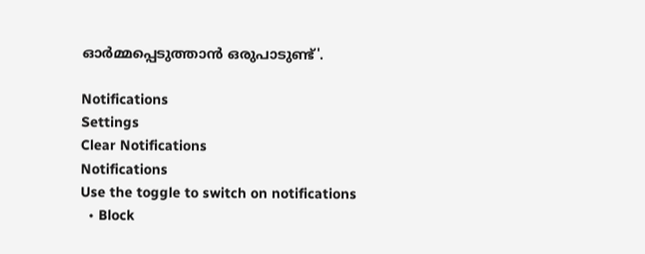ഓർമ്മപ്പെടുത്താൻ ഒരുപാടുണ്ട്'.

Notifications
Settings
Clear Notifications
Notifications
Use the toggle to switch on notifications
  • Block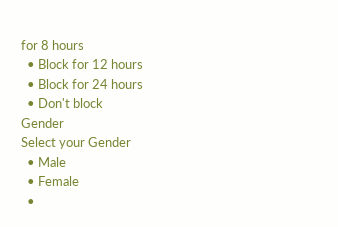for 8 hours
  • Block for 12 hours
  • Block for 24 hours
  • Don't block
Gender
Select your Gender
  • Male
  • Female
  •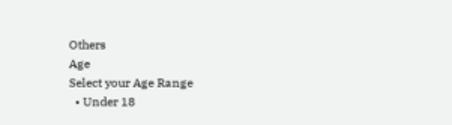Others
Age
Select your Age Range
  • Under 18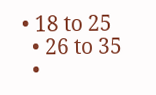• 18 to 25
  • 26 to 35
  •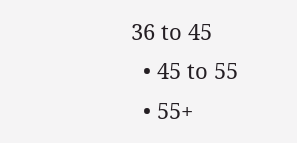36 to 45
  • 45 to 55
  • 55+